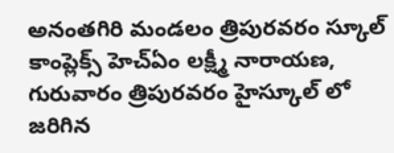అనంతగిరి మండలం త్రిపురవరం స్కూల్ కాంప్లెక్స్ హెచ్ఏం లక్ష్మీ నారాయణ, గురువారం త్రిపురవరం హైస్కూల్ లో జరిగిన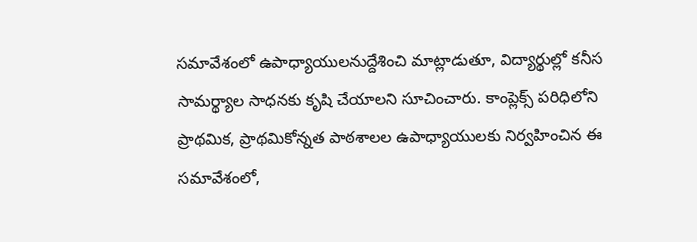సమావేశంలో ఉపాధ్యాయులనుద్దేశించి మాట్లాడుతూ, విద్యార్థుల్లో కనీస సామర్థ్యాల సాధనకు కృషి చేయాలని సూచించారు. కాంప్లెక్స్ పరిధిలోని ప్రాథమిక, ప్రాథమికోన్నత పాఠశాలల ఉపాధ్యాయులకు నిర్వహించిన ఈ సమావేశంలో,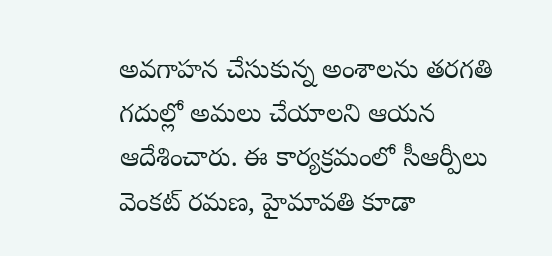అవగాహన చేసుకున్న అంశాలను తరగతి గదుల్లో అమలు చేయాలని ఆయన ఆదేశించారు. ఈ కార్యక్రమంలో సీఆర్పీలు వెంకట్ రమణ, హైమావతి కూడా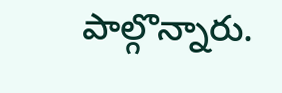పాల్గొన్నారు.